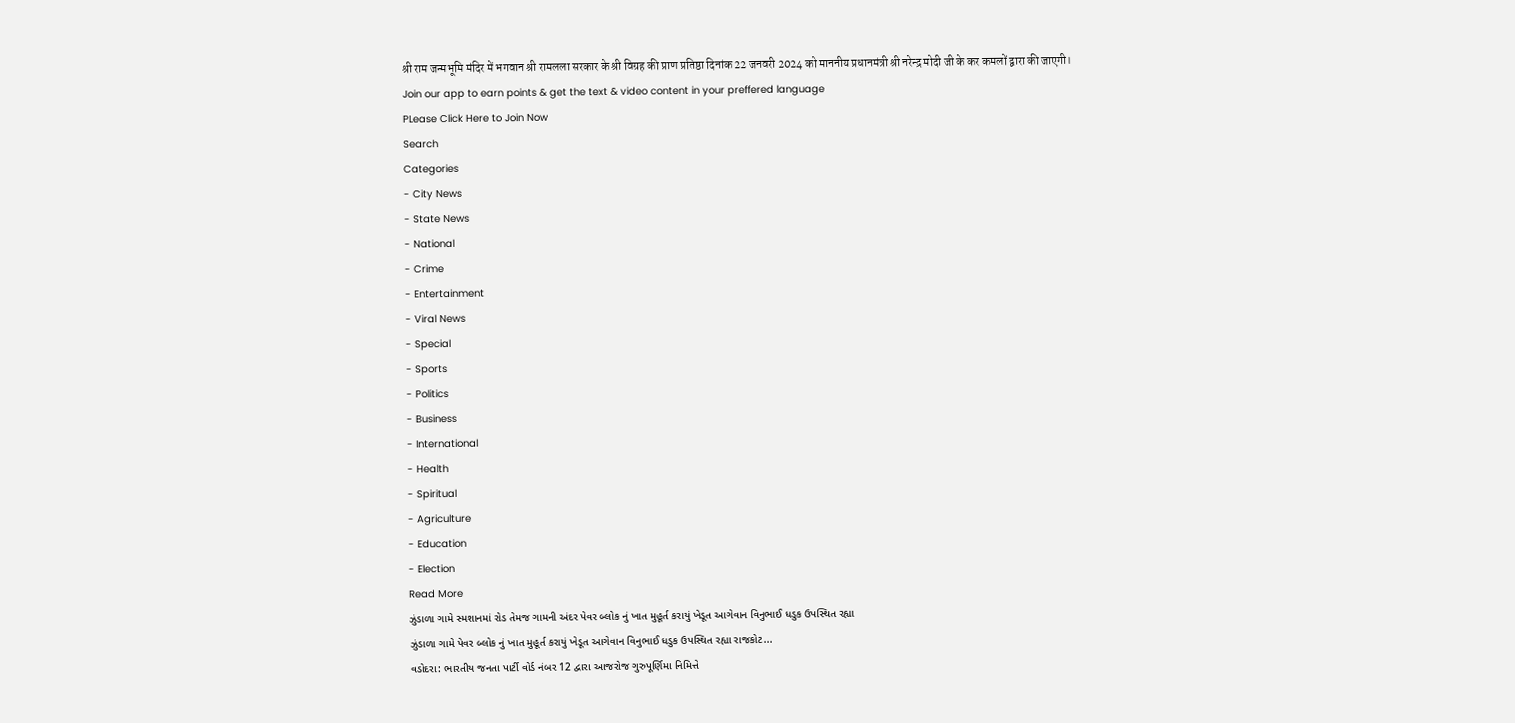श्री राम जन्मभूमि मंदिर में भगवान श्री रामलला सरकार के श्री विग्रह की प्राण प्रतिष्ठा दिनांक 22 जनवरी 2024 को माननीय प्रधानमंत्री श्री नरेन्द्र मोदी जी के कर कमलों द्वारा की जाएगी।
Join our app to earn points & get the text & video content in your preffered language
PLease Click Here to Join Now
Search
Categories
- City News
- State News
- National
- Crime
- Entertainment
- Viral News
- Special
- Sports
- Politics
- Business
- International
- Health
- Spiritual
- Agriculture
- Education
- Election
Read More
ઝુંડાળા ગામે સ્મશાનમાં રોડ તેમજ ગામની અંદર પેવર બ્લોક નું ખાત મુહૂર્ત કરાયું ખેડૂત આગેવાન વિનુભાઈ ધડુક ઉપસ્થિત રહ્યા
ઝુંડાળા ગામે પેવર બ્લોક નું ખાત મુહૂર્ત કરાયું ખેડૂત આગેવાન વિનુભાઈ ધડુક ઉપસ્થિત રહ્યા રાજકોટ...
વડોદરા: ભારતીય જનતા પાર્ટી વોર્ડ નંબર 12 દ્વારા આજરોજ ગુરુપૂર્ણિમા નિમિત્તે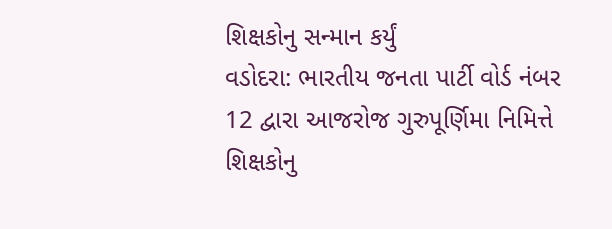શિક્ષકોનુ સન્માન કર્યું
વડોદરા: ભારતીય જનતા પાર્ટી વોર્ડ નંબર 12 દ્વારા આજરોજ ગુરુપૂર્ણિમા નિમિત્તે શિક્ષકોનુ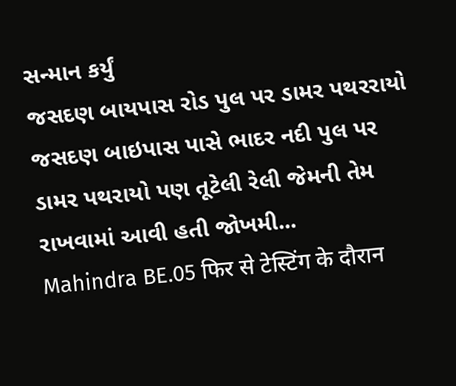સન્માન કર્યું
જસદણ બાયપાસ રોડ પુલ પર ડામર પથરરાયો
જસદણ બાઇપાસ પાસે ભાદર નદી પુલ પર ડામર પથરાયો પણ તૂટેલી રેલી જેમની તેમ રાખવામાં આવી હતી જોખમી...
Mahindra BE.05 फिर से टेस्टिंग के दौरान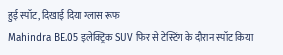हुई स्पॉट, दिखाई दिया ग्लास रूफ
Mahindra BE.05 इलेक्ट्रिक SUV फिर से टेस्टिंग के दौरान स्पॉट किया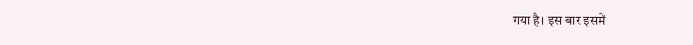गया है। इस बार इसमें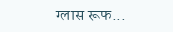ग्लास रूफ...